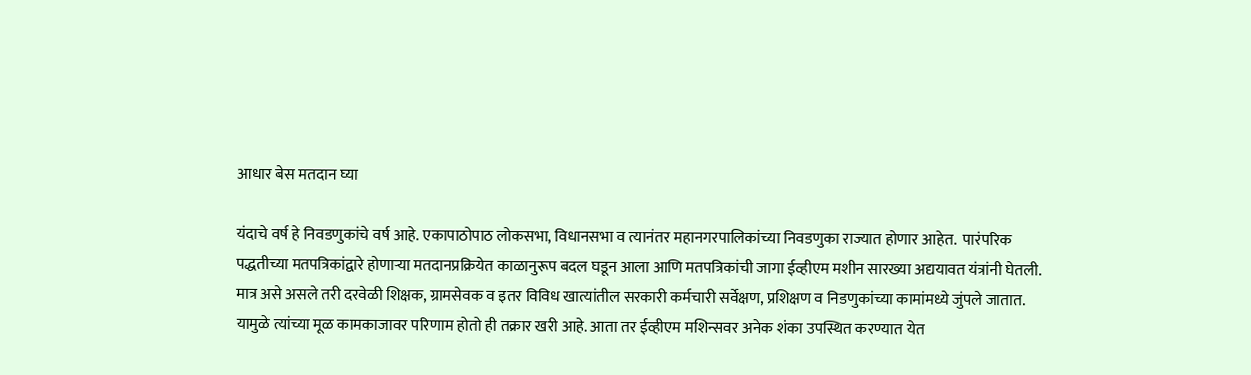आधार बेस मतदान घ्या

यंदाचे वर्ष हे निवडणुकांचे वर्ष आहे. एकापाठोपाठ लोकसभा, विधानसभा व त्यानंतर महानगरपालिकांच्या निवडणुका राज्यात होणार आहेत.  पारंपरिक पद्धतीच्या मतपत्रिकांद्वारे होणाऱ्या मतदानप्रक्रियेत काळानुरूप बदल घडून आला आणि मतपत्रिकांची जागा ईव्हीएम मशीन सारख्या अद्ययावत यंत्रांनी घेतली. मात्र असे असले तरी दरवेळी शिक्षक, ग्रामसेवक व इतर विविध खात्यांतील सरकारी कर्मचारी सर्वेक्षण, प्रशिक्षण व निडणुकांच्या कामांमध्ये जुंपले जातात. यामुळे त्यांच्या मूळ कामकाजावर परिणाम होतो ही तक्रार खरी आहे. आता तर ईव्हीएम मशिन्सवर अनेक शंका उपस्थित करण्यात येत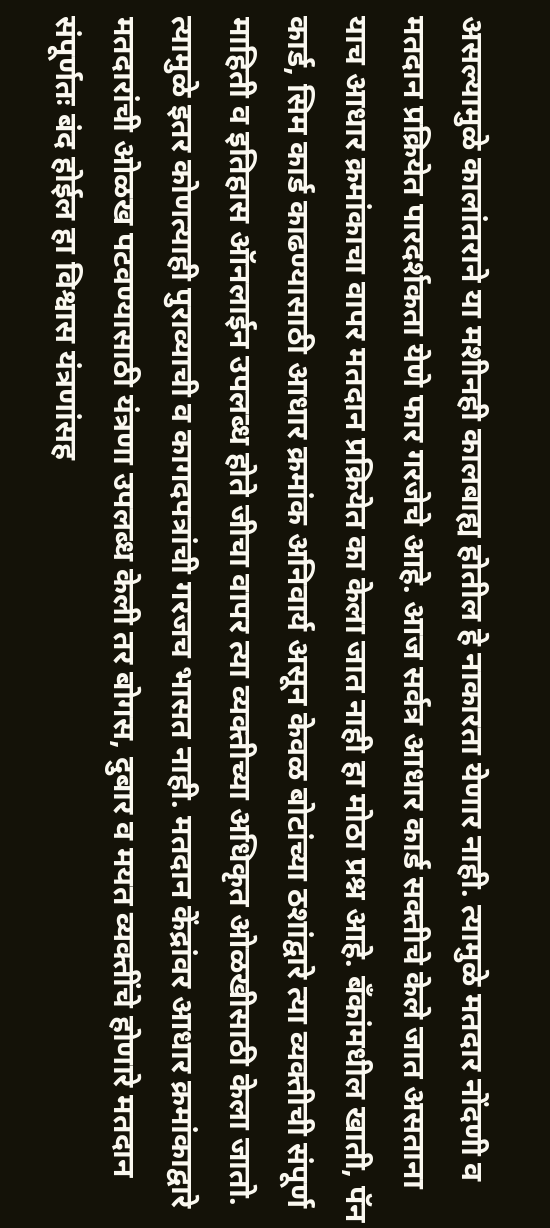असल्यामुळे कालांतराने या मशीनही कालबाह्य होतील हे नाकारता येणार नाही. त्यामुळे मतदार नोंदणी व मतदान प्रक्रियेत पारदर्शकता येणे फार गरजेचे आहे. आज सर्वत्र आधार कार्ड सक्तीचे केले जात असताना याच आधार क्रमांकाचा वापर मतदान प्रक्रियेत का केला जात नाही हा मोठा प्रश्न आहे. बँकांमधील खाती, पॅन कार्ड, सिम कार्ड काढण्यासाठी आधार क्रमांक अनिवार्य असून केवळ बोटांच्या ठशांद्वारे त्या व्यक्तीची संपूर्ण माहिती व इतिहास ऑनलाईन उपलब्ध होते जीचा वापर त्या व्यक्तीच्या अधिकृत ओळखीसाठी केला जातो. त्यामुळे इतर कोणत्याही पुराव्याची व कागदपत्रांची गरजच भासत नाही. मतदान केंद्रांवर आधार क्रमांकाद्वारे मतदारांची ओळख पटवण्यासाठी यंत्रणा उपलब्ध केली तर बोगस, दुबार व मयत व्यक्तींचे होणारे मतदान संपूर्णतः बंद होईल हा विश्वास यंत्रणांसह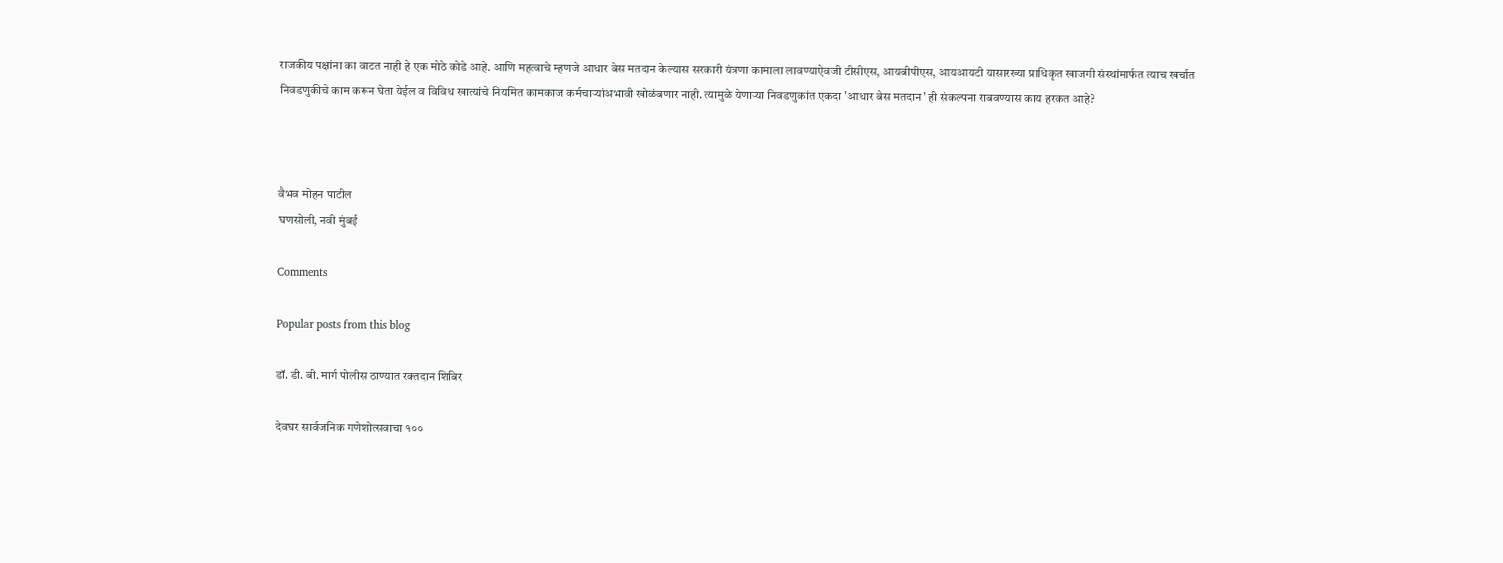राजकीय पक्षांना का वाटत नाही हे एक मोठे कोडे आहे. आणि महत्वाचे म्हणजे आधार बेस मतदान केल्यास सरकारी यंत्रणा कामाला लावण्याऐवजी टीसीएस, आयबीपीएस, आयआयटी यासारख्या प्राधिकृत खाजगी संस्थांमार्फत त्याच खर्चात निवडणुकीचे काम करून घेता येईल व विविध खात्यांचे नियमित कामकाज कर्मचाऱ्यांअभावी खोळंबणार नाही. त्यामुळे येणाऱ्या निवडणुकांत एकदा 'आधार बेस मतदान' ही संकल्पना राबवण्यास काय हरकत आहे?



वैभव मोहन पाटील
घणसोली, नवी मुंबई

Comments

Popular posts from this blog

डॉ. डी. बी. मार्ग पोलीस ठाण्यात रक्तदान शिबिर

देवघर सार्वजनिक गणेशोत्सवाचा १००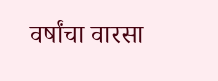वर्षांचा वारसा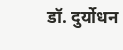डॉ. दुर्योधन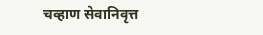चव्हाण सेवानिवृत्त